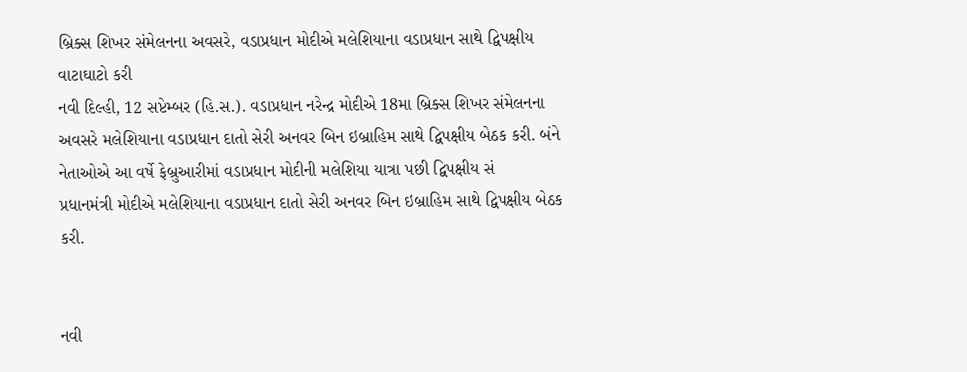બ્રિક્સ શિખર સંમેલનના અવસરે, વડાપ્રધાન મોદીએ મલેશિયાના વડાપ્રધાન સાથે દ્વિપક્ષીય વાટાઘાટો કરી
નવી દિલ્હી, 12 સપ્ટેમ્બર (હિ.સ.). વડાપ્રધાન નરેન્દ્ર મોદીએ 18મા બ્રિક્સ શિખર સંમેલનના અવસરે મલેશિયાના વડાપ્રધાન દાતો સેરી અનવર બિન ઇબ્રાહિમ સાથે દ્વિપક્ષીય બેઠક કરી. બંને નેતાઓએ આ વર્ષે ફેબ્રુઆરીમાં વડાપ્રધાન મોદીની મલેશિયા યાત્રા પછી દ્વિપક્ષીય સં
પ્રધાનમંત્રી મોદીએ મલેશિયાના વડાપ્રધાન દાતો સેરી અનવર બિન ઇબ્રાહિમ સાથે દ્વિપક્ષીય બેઠક કરી.


નવી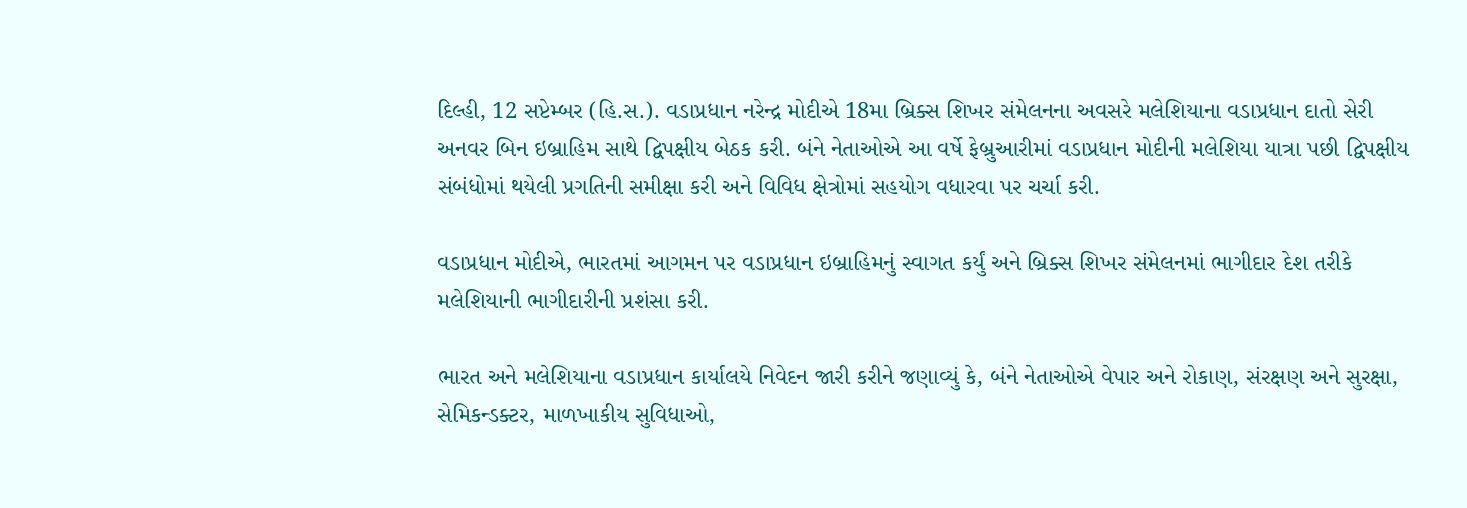દિલ્હી, 12 સપ્ટેમ્બર (હિ.સ.). વડાપ્રધાન નરેન્દ્ર મોદીએ 18મા બ્રિક્સ શિખર સંમેલનના અવસરે મલેશિયાના વડાપ્રધાન દાતો સેરી અનવર બિન ઇબ્રાહિમ સાથે દ્વિપક્ષીય બેઠક કરી. બંને નેતાઓએ આ વર્ષે ફેબ્રુઆરીમાં વડાપ્રધાન મોદીની મલેશિયા યાત્રા પછી દ્વિપક્ષીય સંબંધોમાં થયેલી પ્રગતિની સમીક્ષા કરી અને વિવિધ ક્ષેત્રોમાં સહયોગ વધારવા પર ચર્ચા કરી.

વડાપ્રધાન મોદીએ, ભારતમાં આગમન પર વડાપ્રધાન ઇબ્રાહિમનું સ્વાગત કર્યું અને બ્રિક્સ શિખર સંમેલનમાં ભાગીદાર દેશ તરીકે મલેશિયાની ભાગીદારીની પ્રશંસા કરી.

ભારત અને મલેશિયાના વડાપ્રધાન કાર્યાલયે નિવેદન જારી કરીને જણાવ્યું કે, બંને નેતાઓએ વેપાર અને રોકાણ, સંરક્ષણ અને સુરક્ષા, સેમિકન્ડક્ટર, માળખાકીય સુવિધાઓ,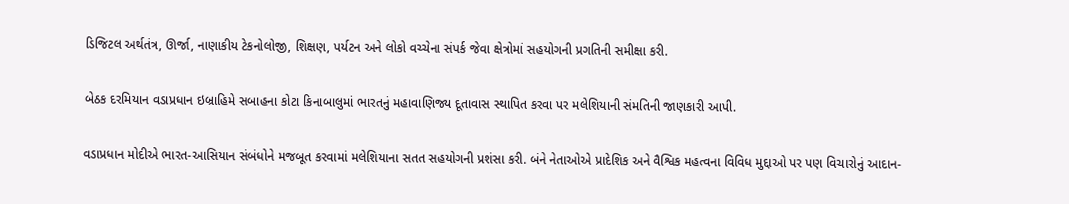ડિજિટલ અર્થતંત્ર, ઊર્જા, નાણાકીય ટેકનોલોજી, શિક્ષણ, પર્યટન અને લોકો વચ્ચેના સંપર્ક જેવા ક્ષેત્રોમાં સહયોગની પ્રગતિની સમીક્ષા કરી.

બેઠક દરમિયાન વડાપ્રધાન ઇબ્રાહિમે સબાહના કોટા કિનાબાલુમાં ભારતનું મહાવાણિજ્ય દૂતાવાસ સ્થાપિત કરવા પર મલેશિયાની સંમતિની જાણકારી આપી.

વડાપ્રધાન મોદીએ ભારત-આસિયાન સંબંધોને મજબૂત કરવામાં મલેશિયાના સતત સહયોગની પ્રશંસા કરી. બંને નેતાઓએ પ્રાદેશિક અને વૈશ્વિક મહત્વના વિવિધ મુદ્દાઓ પર પણ વિચારોનું આદાન-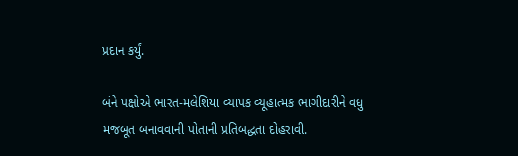પ્રદાન કર્યું.

બંને પક્ષોએ ભારત-મલેશિયા વ્યાપક વ્યૂહાત્મક ભાગીદારીને વધુ મજબૂત બનાવવાની પોતાની પ્રતિબદ્ધતા દોહરાવી.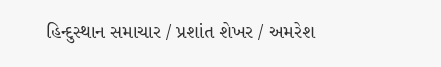હિન્દુસ્થાન સમાચાર / પ્રશાંત શેખર / અમરેશ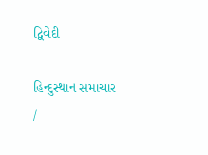દ્વિવેદી

હિન્દુસ્થાન સમાચાર /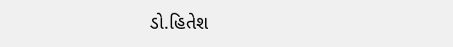ડો.હિતેશ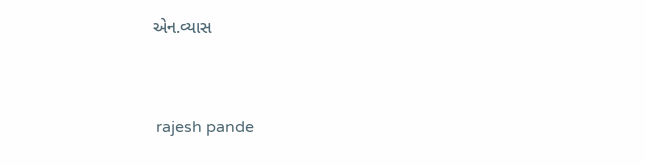એન.વ્યાસ


 rajesh pande